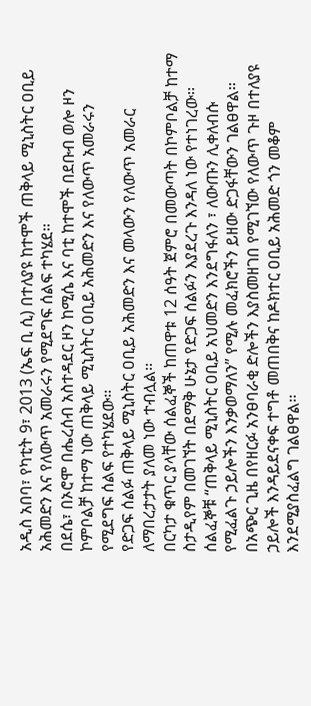አዲስ አበባ፣ የካቲት 9፣ 2013 (ኤፍ ቢ ሲ) በተለያዩ ከተሞች ጠቅላይ ሚኒስትር ዐቢይ አሕመድን እና የለውጥ አመራሩን የሚደግፍ ሰልፍ ተካሄደ፡፡
በደሴ፣ በኦሮሞ በሔረሰብ አስተዳደር ዞን ከሚሴ እና ባቲ ከተሞች በደቡብ ወሎ ዞን ኮምቦልቻ ከተማ ነው ጠቅላይ ሚኒስትር ዐቢይ አሕመድን እና የለውጥ አመራሩን የሚደግፍ ሰልፍ የተካሄደው፡፡
የድጋፍ ሰልፉ ጠቅላይ ሚኒስትር ዐቢይ አሕመድን እና መላውን የለውጥ አመራር ለማበረታታት ያለመ ነው ተብሏል፡፡
በርካታ ቁጥር ያላቸው ሰልፈኞች ከጠዋቱ 12 ሰዓት ጀምሮ በመውጣት በኮምቦልቻ ከተማ ስታዲየም በመገኘት በደማቅ ሁኔታ የድጋፍ ሰልፉን እያደረጉ እንዳለ ነው የተነገረው፡፡
ሰልፈኞቹ “ጠቅላይ ሚኒስትር ዐቢይ አህመድን እንደግፋለን ፣ ለውጡን ሊቀለብሱ የሚፈልጉ ኃይሎችን እንቃወማለን” የሚሉ መፈክሮችን ይዘው ድጋፋቸውን ገልፀዋል፡፡
በአጭር ጊዜ በየዘርፉ አንፀባራቂ ድሎችን እያስመዘገበ የሚገኘው የለውጥ ጉዞ በተለያዩ ኃይሎች እንዳይደናቀፍ ተግቶ መጠበቅና ከዶክተር ዐቢይ አሕመድ ጎን መቆም እንደሚያስፈልግ ገልፀዋል፡፡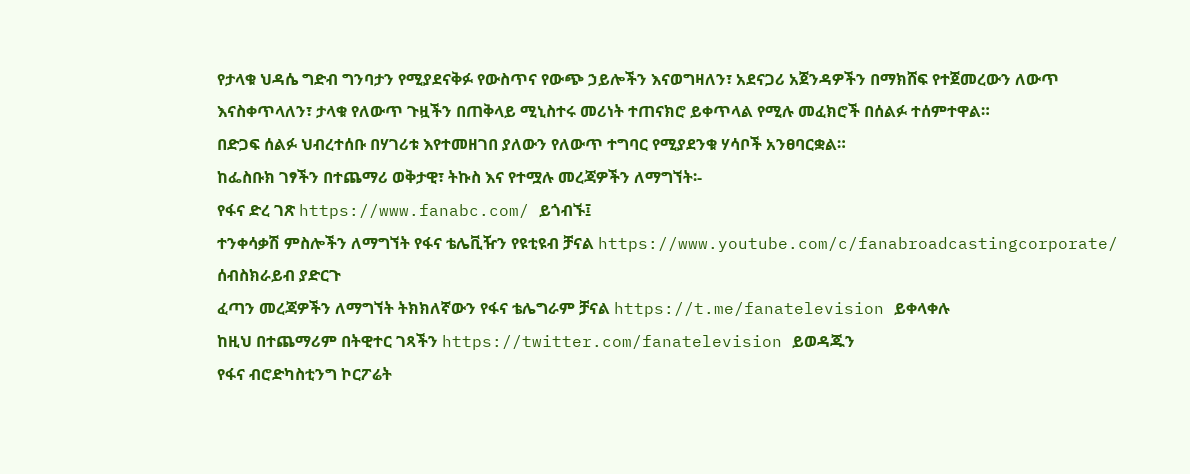የታላቁ ህዳሴ ግድብ ግንባታን የሚያደናቅፉ የውስጥና የውጭ ኃይሎችን እናወግዛለን፣ አደናጋሪ አጀንዳዎችን በማክሸፍ የተጀመረውን ለውጥ እናስቀጥላለን፣ ታላቁ የለውጥ ጉዟችን በጠቅላይ ሚኒስተሩ መሪነት ተጠናክሮ ይቀጥላል የሚሉ መፈክሮች በሰልፉ ተሰምተዋል።
በድጋፍ ሰልፉ ህብረተሰቡ በሃገሪቱ እየተመዘገበ ያለውን የለውጥ ተግባር የሚያደንቁ ሃሳቦች አንፀባርቋል።
ከፌስቡክ ገፃችን በተጨማሪ ወቅታዊ፣ ትኩስ እና የተሟሉ መረጃዎችን ለማግኘት፡-
የፋና ድረ ገጽ https://www.fanabc.com/ ይጎብኙ፤
ተንቀሳቃሽ ምስሎችን ለማግኘት የፋና ቴሌቪዥን የዩቲዩብ ቻናል https://www.youtube.com/c/fanabroadcastingcorporate/ ሰብስክራይብ ያድርጉ
ፈጣን መረጃዎችን ለማግኘት ትክክለኛውን የፋና ቴሌግራም ቻናል https://t.me/fanatelevision ይቀላቀሉ
ከዚህ በተጨማሪም በትዊተር ገጻችን https://twitter.com/fanatelevision ይወዳጁን
የፋና ብሮድካስቲንግ ኮርፖሬት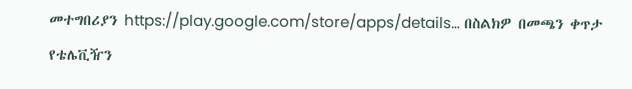መተግበሪያን https://play.google.com/store/apps/details… በስልክዎ በመጫን ቀጥታ የቴሌቪዥን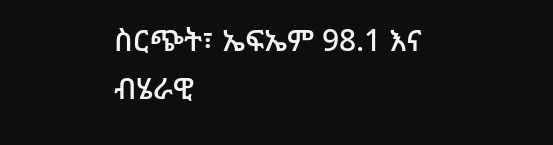ስርጭት፣ ኤፍኤም 98.1 እና ብሄራዊ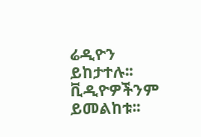ሬዲዮን ይከታተሉ፡፡ ቪዲዮዎችንም ይመልከቱ፡፡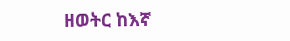ዘወትር ከእኛ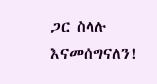ጋር ስላሉ እናመሰግናለን!